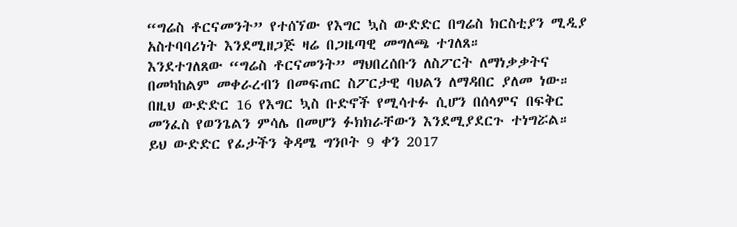“ግሬስ ቶርናመንት” የተሰኘው የእግር ኳስ ውድድር በግሬስ ክርስቲያን ሚዲያ አስተባባሪነት እንደሚዘጋጅ ዛሬ በጋዜጣዊ መግለጫ ተገለጸ።
እንደተገለጸው “ግሬስ ቶርናመንት” ማህበረሰቡን ለስፖርት ለማነቃቃትና በመካከልም መቀራረብን በመፍጠር ስፖርታዊ ባህልን ለማዳበር ያለመ ነው።
በዚህ ውድድር 16 የእግር ኳስ ቡድኖች የሚሳተፉ ሲሆን በሰላምና በፍቅር መንፈስ የወንጌልን ምሳሌ በመሆን ፉክክራቸውን እንደሚያደርጉ ተነግሯል።
ይህ ውድድር የፊታችን ቅዳሜ ግንቦት 9 ቀን 2017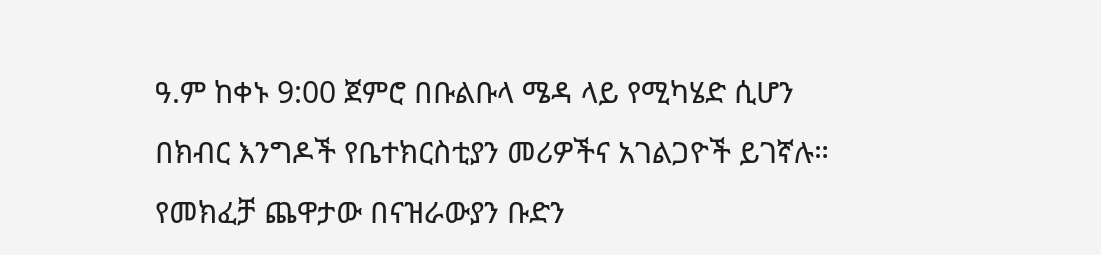ዓ.ም ከቀኑ 9:00 ጀምሮ በቡልቡላ ሜዳ ላይ የሚካሄድ ሲሆን በክብር እንግዶች የቤተክርስቲያን መሪዎችና አገልጋዮች ይገኛሉ። የመክፈቻ ጨዋታው በናዝራውያን ቡድን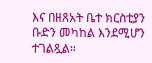እና በዘጸአት ቤተ ክርስቲያን ቡድን መካከል እንደሚሆን ተገልጿል።